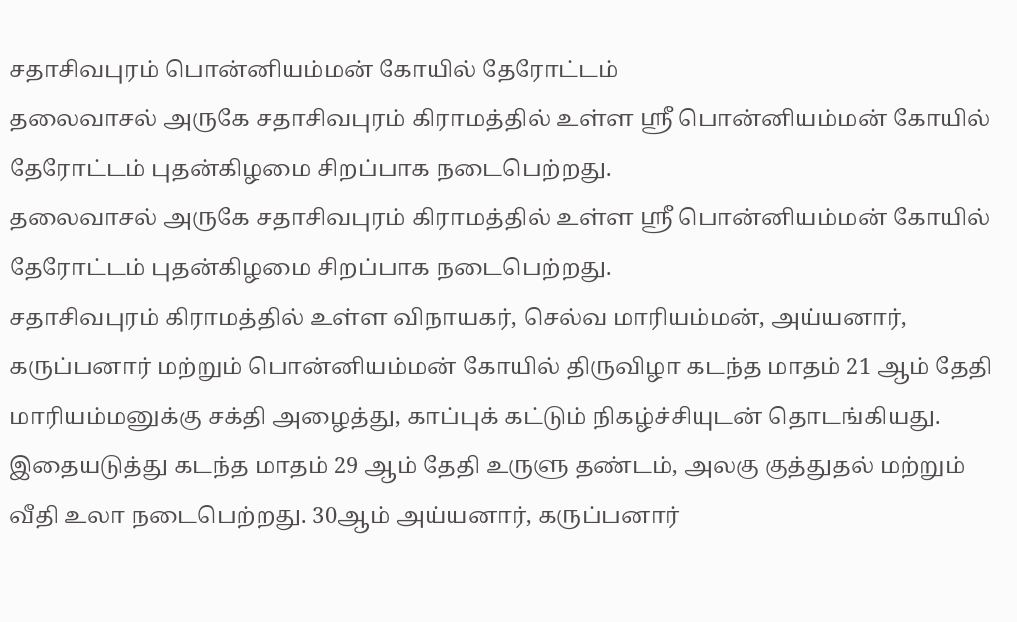சதாசிவபுரம் பொன்னியம்மன் கோயில் தேரோட்டம்
தலைவாசல் அருகே சதாசிவபுரம் கிராமத்தில் உள்ள ஸ்ரீ பொன்னியம்மன் கோயில் தேரோட்டம் புதன்கிழமை சிறப்பாக நடைபெற்றது.
தலைவாசல் அருகே சதாசிவபுரம் கிராமத்தில் உள்ள ஸ்ரீ பொன்னியம்மன் கோயில் தேரோட்டம் புதன்கிழமை சிறப்பாக நடைபெற்றது.
சதாசிவபுரம் கிராமத்தில் உள்ள விநாயகர், செல்வ மாரியம்மன், அய்யனார், கருப்பனார் மற்றும் பொன்னியம்மன் கோயில் திருவிழா கடந்த மாதம் 21 ஆம் தேதி மாரியம்மனுக்கு சக்தி அழைத்து, காப்புக் கட்டும் நிகழ்ச்சியுடன் தொடங்கியது.
இதையடுத்து கடந்த மாதம் 29 ஆம் தேதி உருளு தண்டம், அலகு குத்துதல் மற்றும் வீதி உலா நடைபெற்றது. 30ஆம் அய்யனார், கருப்பனார்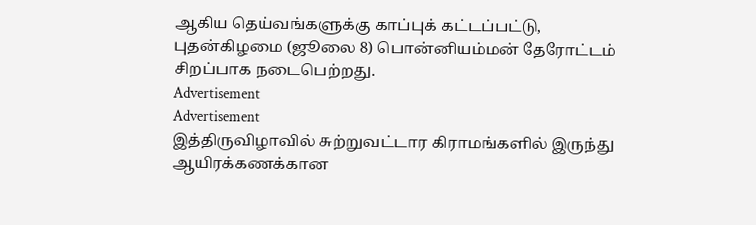ஆகிய தெய்வங்களுக்கு காப்புக் கட்டப்பட்டு, புதன்கிழமை (ஜூலை 8) பொன்னியம்மன் தேரோட்டம் சிறப்பாக நடைபெற்றது.
Advertisement
Advertisement
இத்திருவிழாவில் சுற்றுவட்டார கிராமங்களில் இருந்து ஆயிரக்கணக்கான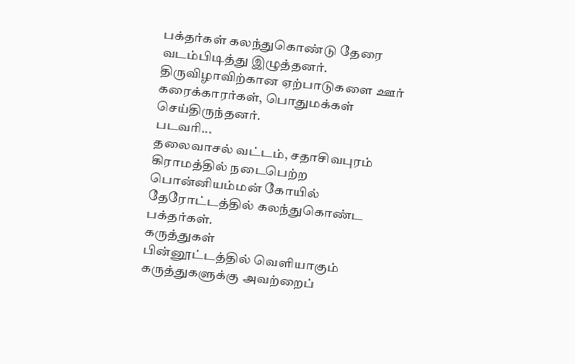பக்தர்கள் கலந்துகொண்டு தேரை வடம்பிடித்து இழுத்தனர். திருவிழாவிற்கான ஏற்பாடுகளை ஊர் கரைக்காரர்கள், பொதுமக்கள் செய்திருந்தனர்.
படவரி...
தலைவாசல் வட்டம், சதாசிவபுரம் கிராமத்தில் நடைபெற்ற பொன்னியம்மன் கோயில் தேரோட்டத்தில் கலந்துகொண்ட பக்தர்கள்.
கருத்துகள்
பின்னூட்டத்தில் வெளியாகும் கருத்துகளுக்கு அவற்றைப்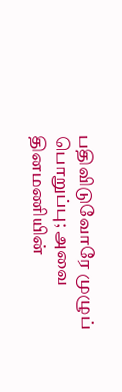பதிவிடுவோரே முழுப் பொறுப்பு; அவை தினமணியின்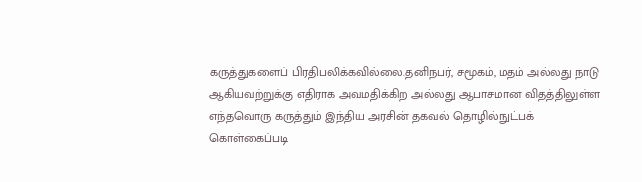கருத்துகளைப் பிரதிபலிக்கவில்லை.தனிநபர், சமூகம், மதம் அல்லது நாடு ஆகியவற்றுக்கு எதிராக அவமதிக்கிற அல்லது ஆபாசமான விதத்திலுள்ள எந்தவொரு கருத்தும் இந்திய அரசின் தகவல் தொழில்நுட்பக் கொள்கைப்படி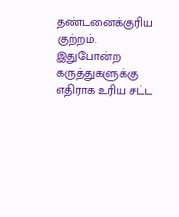தண்டனைக்குரிய குற்றம். இதுபோன்ற கருத்துகளுக்கு எதிராக உரிய சட்ட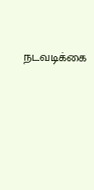நடவடிக்கை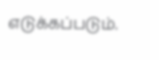எடுக்கப்படும்.